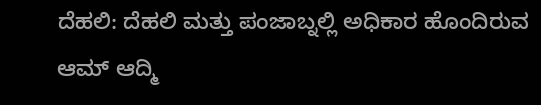ದೆಹಲಿ: ದೆಹಲಿ ಮತ್ತು ಪಂಜಾಬ್ನಲ್ಲಿ ಅಧಿಕಾರ ಹೊಂದಿರುವ ಆಮ್ ಆದ್ಮಿ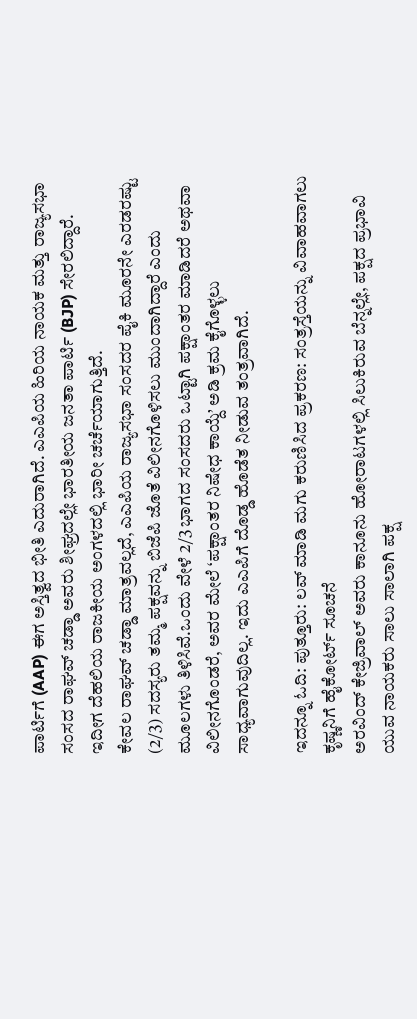ಪಾರ್ಟಿಗೆ (AAP) ಈಗ ಅಸ್ತಿತ್ವದ ಭೀತಿ ಎದುರಾಗಿದೆ. ಎಎಪಿಯ ಹಿರಿಯ ನಾಯಕ ಮತ್ತು ರಾಜ್ಯಸಭಾ ಸಂಸದ ರಾಘವ್ ಚಡ್ಡಾ ಅವರು ಶೀಘ್ರದಲ್ಲೇ ಭಾರತೀಯ ಜನತಾ ಪಾರ್ಟಿ (BJP) ಸೇರಲಿದ್ದಾರೆ. ಇದೀಗ ದೆಹಲಿಯ ರಾಜಕೀಯ ಅಂಗಳದಲ್ಲಿ ಭಾರೀ ಚರ್ಚೆಯಾಗುತ್ತಿದೆ.
ಕೇವಲ ರಾಘವ್ ಚಡ್ಡಾ ಮಾತ್ರವಲ್ಲದೆ, ಎಎಪಿಯ ರಾಜ್ಯಸಭಾ ಸಂಸದರ ಪೈಕಿ ಮೂರನೇ ಎರಡರಷ್ಟು (2/3) ಸದಸ್ಯರು ತಮ್ಮ ಪಕ್ಷವನ್ನು ಬಿಜೆಪಿ ಜೊತೆ ವಿಲೀನಗೊಳಿಸಲು ಮುಂದಾಗಿದ್ದಾರೆ ಎಂದು ಮೂಲಗಳು ತಿಳಿಸಿವೆ.ಒಂದು ವೇಳೆ 2/3 ಭಾಗದ ಸಂಸದರು ಒಟ್ಟಾಗಿ ಪಕ್ಷಾಂತರ ಮಾಡಿದರೆ ಅಥವಾ ವಿಲೀನಗೊಂಡರೆ, ಅವರ ಮೇಲೆ ‘ಪಕ್ಷಾಂತರ ನಿಷೇಧ ಕಾಯ್ದೆ’ ಅಡಿ ಕ್ರಮ ಕೈಗೊಳ್ಳಲು ಸಾಧ್ಯವಾಗುವುದಿಲ್ಲ. ಇದು ಎಎಪಿಗೆ ದೊಡ್ಡ ಹೊಡೆತ ನೀಡುವ ತಂತ್ರವಾಗಿದೆ.

ಇದನ್ನೂ ಓದಿ: ಪುತ್ತೂರು: ಲವ್ ಮಾಡಿ ಮಗು ಕರುಣಿಸಿದ ಪ್ರಕರಣ: ಸಂತ್ರಸ್ತೆಯನ್ನು ವಿವಾಹವಾಗಲು ಕೃಷ್ಣನಿಗೆ ಹೈಕೋರ್ಟ್ ಸೂಚನೆ
ಅರವಿಂದ್ ಕೇಜ್ರಿವಾಲ್ ಅವರು ಕಾನೂನು ಹೋರಾಟಗಳಲ್ಲಿ ಸಿಲುಕಿರುವ ಬೆನ್ನಲ್ಲೇ, ಪಕ್ಷದ ಪ್ರಭಾವಿ ಯುವ ನಾಯಕರು ಸಾಲು ಸಾಲಾಗಿ ಪಕ್ಷ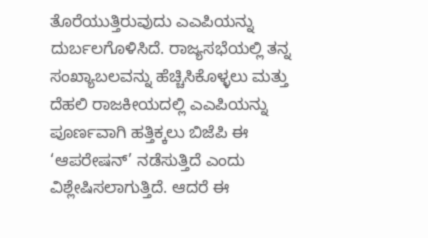ತೊರೆಯುತ್ತಿರುವುದು ಎಎಪಿಯನ್ನು ದುರ್ಬಲಗೊಳಿಸಿದೆ. ರಾಜ್ಯಸಭೆಯಲ್ಲಿ ತನ್ನ ಸಂಖ್ಯಾಬಲವನ್ನು ಹೆಚ್ಚಿಸಿಕೊಳ್ಳಲು ಮತ್ತು ದೆಹಲಿ ರಾಜಕೀಯದಲ್ಲಿ ಎಎಪಿಯನ್ನು ಪೂರ್ಣವಾಗಿ ಹತ್ತಿಕ್ಕಲು ಬಿಜೆಪಿ ಈ ‘ಆಪರೇಷನ್’ ನಡೆಸುತ್ತಿದೆ ಎಂದು ವಿಶ್ಲೇಷಿಸಲಾಗುತ್ತಿದೆ. ಆದರೆ ಈ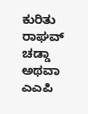ಕುರಿತು ರಾಘವ್ ಚಡ್ಡಾ ಅಥವಾ ಎಎಪಿ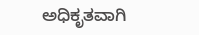ಅಧಿಕೃತವಾಗಿ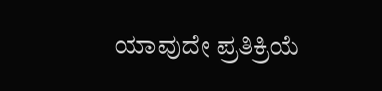ಯಾವುದೇ ಪ್ರತಿಕ್ರಿಯೆ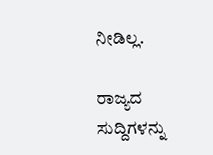ನೀಡಿಲ್ಲ.

ರಾಜ್ಯದ ಸುದ್ದಿಗಳನ್ನು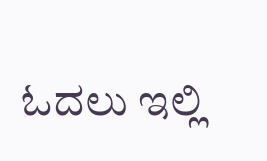ಓದಲು ಇಲ್ಲಿ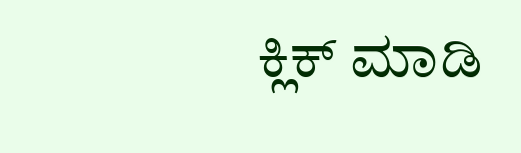ಕ್ಲಿಕ್ ಮಾಡಿ